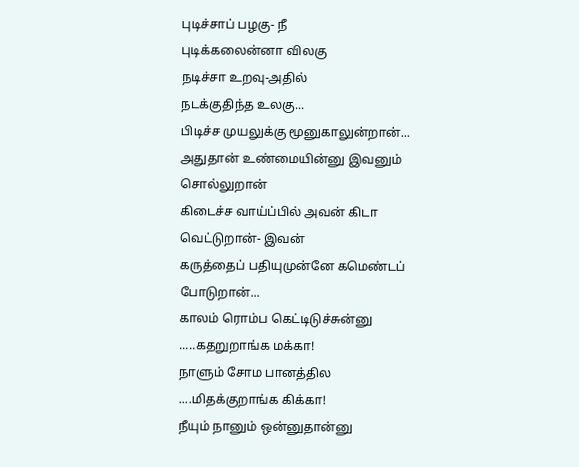புடிச்சாப் பழகு- நீ
புடிக்கலைன்னா விலகு
நடிச்சா உறவு-அதில்
நடக்குதிந்த உலகு...
பிடிச்ச முயலுக்கு மூனுகாலுன்றான்...
அதுதான் உண்மையின்னு இவனும் சொல்லுறான்
கிடைச்ச வாய்ப்பில் அவன் கிடா வெட்டுறான்- இவன்
கருத்தைப் பதியுமுன்னே கமெண்டப் போடுறான்...
காலம் ரொம்ப கெட்டிடுச்சுன்னு
.....கதறுறாங்க மக்கா!
நாளும் சோம பானத்தில
....மிதக்குறாங்க கிக்கா!
நீயும் நானும் ஒன்னுதான்னு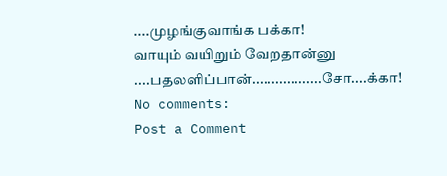....முழங்குவாங்க பக்கா!
வாயும் வயிறும் வேறதான்னு
....பதலளிப்பான்..................சோ....க்கா!
No comments:
Post a Comment